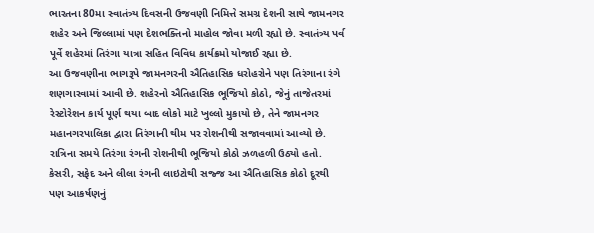ભારતના 80મા સ્વાતંત્ર્ય દિવસની ઉજવણી નિમિત્તે સમગ્ર દેશની સાથે જામનગર શહેર અને જિલ્લામાં પણ દેશભક્તિનો માહોલ જોવા મળી રહ્યો છે. સ્વાતંત્ર્ય પર્વ પૂર્વે શહેરમાં તિરંગા યાત્રા સહિત વિવિધ કાર્યક્રમો યોજાઈ રહ્યા છે.
આ ઉજવણીના ભાગરૂપે જામનગરની ઐતિહાસિક ધરોહરોને પણ તિરંગાના રંગે શણગારવામાં આવી છે. શહેરનો ઐતિહાસિક ભૂજિયો કોઠો, જેનું તાજેતરમાં રેસ્ટોરેશન કાર્ય પૂર્ણ થયા બાદ લોકો માટે ખુલ્લો મુકાયો છે, તેને જામનગર મહાનગરપાલિકા દ્વારા તિરંગાની થીમ પર રોશનીથી સજાવવામાં આવ્યો છે.
રાત્રિના સમયે તિરંગા રંગની રોશનીથી ભૂજિયો કોઠો ઝળહળી ઉઠ્યો હતો. કેસરી, સફેદ અને લીલા રંગની લાઇટોથી સજ્જ આ ઐતિહાસિક કોઠો દૂરથી પણ આકર્ષણનું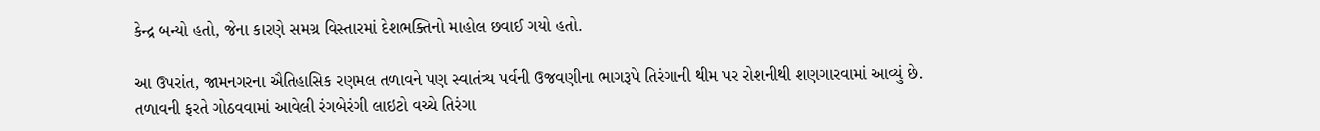કેન્દ્ર બન્યો હતો, જેના કારણે સમગ્ર વિસ્તારમાં દેશભક્તિનો માહોલ છવાઈ ગયો હતો.

આ ઉપરાંત, જામનગરના ઐતિહાસિક રણમલ તળાવને પણ સ્વાતંત્ર્ય પર્વની ઉજવણીના ભાગરૂપે તિરંગાની થીમ પર રોશનીથી શણગારવામાં આવ્યું છે. તળાવની ફરતે ગોઠવવામાં આવેલી રંગબેરંગી લાઇટો વચ્ચે તિરંગા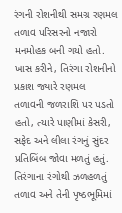રંગની રોશનીથી સમગ્ર રણમલ તળાવ પરિસરનો નજારો મનમોહક બની ગયો હતો.
ખાસ કરીને, તિરંગા રોશનીનો પ્રકાશ જ્યારે રણમલ તળાવની જળરાશિ પર પડતો હતો, ત્યારે પાણીમાં કેસરી, સફેદ અને લીલા રંગનું સુંદર પ્રતિબિંબ જોવા મળતું હતું. તિરંગાના રંગોથી ઝળહળતું તળાવ અને તેની પૃષ્ઠભૂમિમાં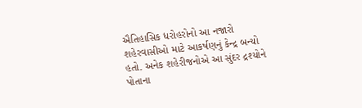ઐતિહાસિક ધરોહરોનો આ નજારો શહેરવાસીઓ માટે આકર્ષણનું કેન્દ્ર બન્યો હતો. અનેક શહેરીજનોએ આ સુંદર દ્રશ્યોને પોતાના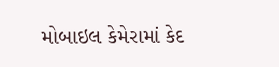મોબાઇલ કેમેરામાં કેદ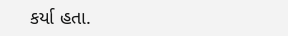કર્યા હતા.